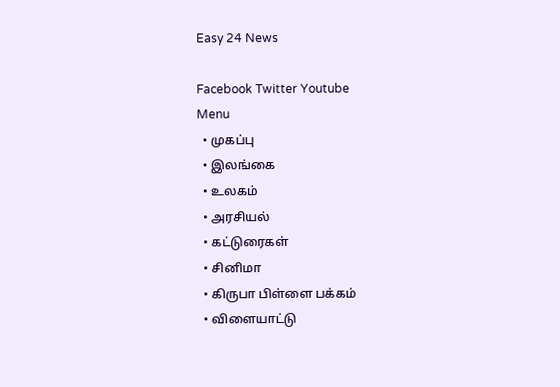Easy 24 News

Facebook Twitter Youtube
Menu
  • முகப்பு
  • இலங்கை
  • உலகம்
  • அரசியல்
  • கட்டுரைகள்
  • சினிமா
  • கிருபா பிள்ளை பக்கம்
  • விளையாட்டு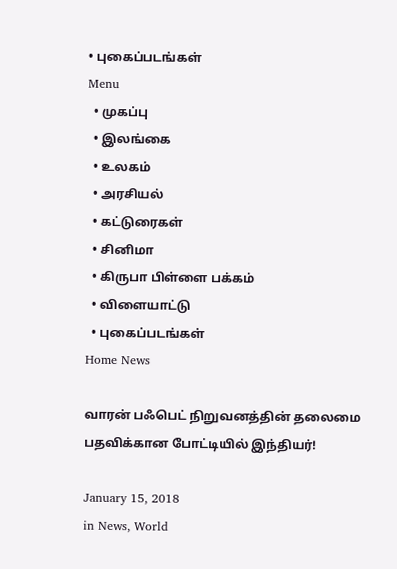• புகைப்படங்கள்
Menu
  • முகப்பு
  • இலங்கை
  • உலகம்
  • அரசியல்
  • கட்டுரைகள்
  • சினிமா
  • கிருபா பிள்ளை பக்கம்
  • விளையாட்டு
  • புகைப்படங்கள்
Home News

வாரன் பஃபெட் நிறுவனத்தின் தலைமை பதவிக்கான போட்டியில் இந்தியர்!

January 15, 2018
in News, World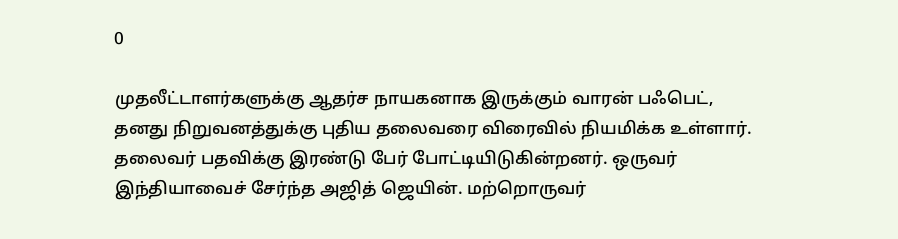0

முதலீட்டாளர்களுக்கு ஆதர்ச நாயகனாக இருக்கும் வாரன் பஃபெட், தனது நிறுவனத்துக்கு புதிய தலைவரை விரைவில் நியமிக்க உள்ளார். தலைவர் பதவிக்கு இரண்டு பேர் போட்டியிடுகின்றனர். ஒருவர் இந்தியாவைச் சேர்ந்த அஜித் ஜெயின். மற்றொருவர்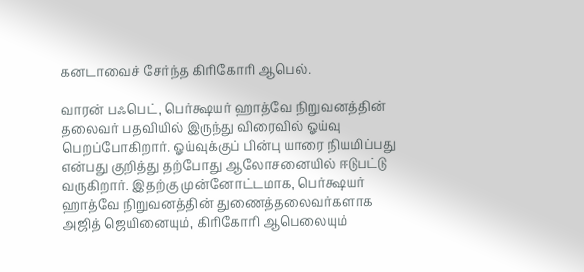கனடாவைச் சேர்ந்த கிரிகோரி ஆபெல்.

வாரன் பஃபெட், பெர்க்ஷயர் ஹாத்வே நிறுவனத்தின் தலைவர் பதவியில் இருந்து விரைவில் ஓய்வு பெறப்போகிறார். ஓய்வுக்குப் பின்பு யாரை நியமிப்பது என்பது குறித்து தற்போது ஆலோசனையில் ஈடுபட்டு வருகிறார். இதற்கு முன்னோட்டமாக, பெர்க்ஷயர் ஹாத்வே நிறுவனத்தின் துணைத்தலைவர்களாக அஜித் ஜெயினையும், கிரிகோரி ஆபெலையும்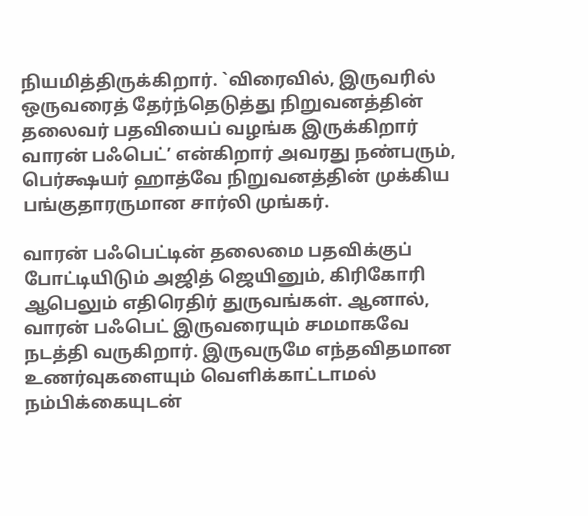நியமித்திருக்கிறார். `விரைவில், இருவரில் ஒருவரைத் தேர்ந்தெடுத்து நிறுவனத்தின் தலைவர் பதவியைப் வழங்க இருக்கிறார் வாரன் பஃபெட்’ என்கிறார் அவரது நண்பரும், பெர்க்ஷயர் ஹாத்வே நிறுவனத்தின் முக்கிய பங்குதாரருமான சார்லி முங்கர்.

வாரன் பஃபெட்டின் தலைமை பதவிக்குப் போட்டியிடும் அஜித் ஜெயினும், கிரிகோரி ஆபெலும் எதிரெதிர் துருவங்கள். ஆனால், வாரன் பஃபெட் இருவரையும் சமமாகவே நடத்தி வருகிறார். இருவருமே எந்தவிதமான உணர்வுகளையும் வெளிக்காட்டாமல் நம்பிக்கையுடன்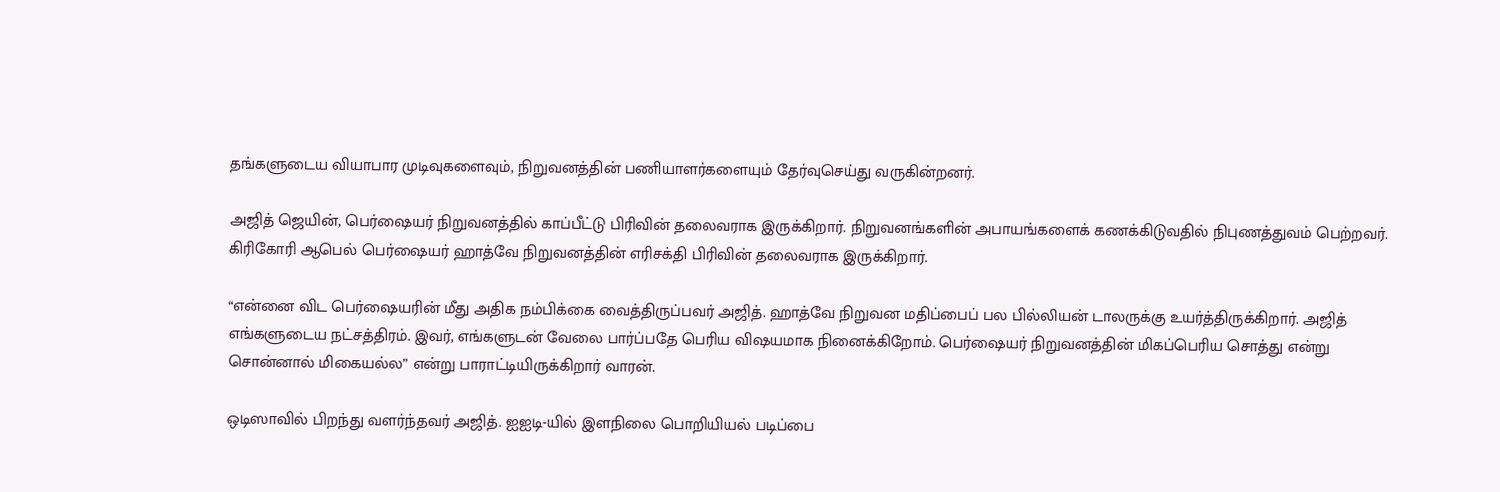தங்களுடைய வியாபார முடிவுகளைவும், நிறுவனத்தின் பணியாளர்களையும் தேர்வுசெய்து வருகின்றனர்.

அஜித் ஜெயின், பெர்ஷையர் நிறுவனத்தில் காப்பீட்டு பிரிவின் தலைவராக இருக்கிறார். நிறுவனங்களின் அபாயங்களைக் கணக்கிடுவதில் நிபுணத்துவம் பெற்றவர். கிரிகோரி ஆபெல் பெர்ஷையர் ஹாத்வே நிறுவனத்தின் எரிசக்தி பிரிவின் தலைவராக இருக்கிறார்.

“என்னை விட பெர்ஷையரின் மீது அதிக நம்பிக்கை வைத்திருப்பவர் அஜித். ஹாத்வே நிறுவன மதிப்பைப் பல பில்லியன் டாலருக்கு உயர்த்திருக்கிறார். அஜித் எங்களுடைய நட்சத்திரம். இவர், எங்களுடன் வேலை பார்ப்பதே பெரிய விஷயமாக நினைக்கிறோம். பெர்ஷையர் நிறுவனத்தின் மிகப்பெரிய சொத்து என்று சொன்னால் மிகையல்ல” என்று பாராட்டியிருக்கிறார் வாரன்.

ஒடிஸாவில் பிறந்து வளர்ந்தவர் அஜித். ஐஐடி-யில் இளநிலை பொறியியல் படிப்பை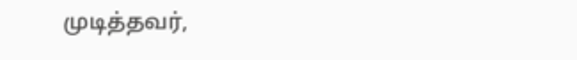முடித்தவர்,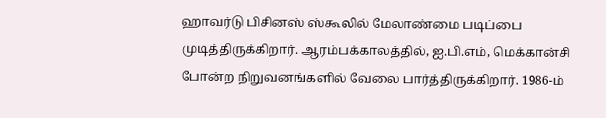ஹாவர்டு பிசினஸ் ஸ்கூலில் மேலாண்மை படிப்பை முடித்திருக்கிறார். ஆரம்பக்காலத்தில், ஐ.பி.எம், மெக்கான்சி போன்ற நிறுவனங்களில் வேலை பார்த்திருக்கிறார். 1986-ம்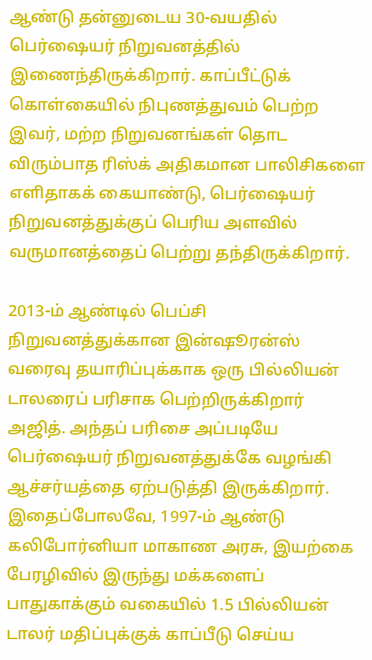ஆண்டு தன்னுடைய 30-வயதில் பெர்ஷையர் நிறுவனத்தில் இணைந்திருக்கிறார். காப்பீட்டுக் கொள்கையில் நிபுணத்துவம் பெற்ற இவர், மற்ற நிறுவனங்கள் தொட விரும்பாத ரிஸ்க் அதிகமான பாலிசிகளை எளிதாகக் கையாண்டு, பெர்ஷையர் நிறுவனத்துக்குப் பெரிய அளவில் வருமானத்தைப் பெற்று தந்திருக்கிறார்.

2013-ம் ஆண்டில் பெப்சி நிறுவனத்துக்கான இன்ஷூரன்ஸ் வரைவு தயாரிப்புக்காக ஒரு பில்லியன் டாலரைப் பரிசாக பெற்றிருக்கிறார் அஜித். அந்தப் பரிசை அப்படியே பெர்ஷையர் நிறுவனத்துக்கே வழங்கி ஆச்சர்யத்தை ஏற்படுத்தி இருக்கிறார். இதைப்போலவே, 1997-ம் ஆண்டு கலிபோர்னியா மாகாண அரசு, இயற்கை பேரழிவில் இருந்து மக்களைப் பாதுகாக்கும் வகையில் 1.5 பில்லியன் டாலர் மதிப்புக்குக் காப்பீடு செய்ய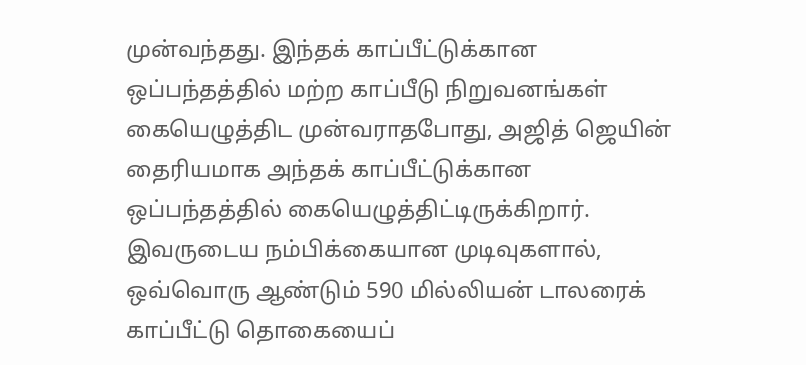முன்வந்தது. இந்தக் காப்பீட்டுக்கான ஒப்பந்தத்தில் மற்ற காப்பீடு நிறுவனங்கள் கையெழுத்திட முன்வராதபோது, அஜித் ஜெயின் தைரியமாக அந்தக் காப்பீட்டுக்கான ஒப்பந்தத்தில் கையெழுத்திட்டிருக்கிறார். இவருடைய நம்பிக்கையான முடிவுகளால், ஒவ்வொரு ஆண்டும் 590 மில்லியன் டாலரைக் காப்பீட்டு தொகையைப்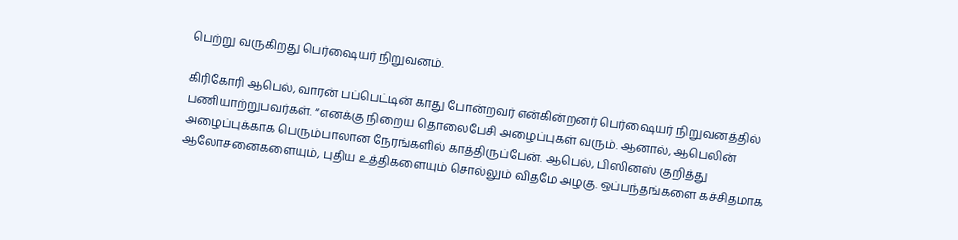பெற்று வருகிறது பெர்ஷையர் நிறுவனம்.

கிரிகோரி ஆபெல், வாரன் பப்பெட்டின் காது போன்றவர் என்கின்றனர் பெர்ஷையர் நிறுவனத்தில் பணியாற்றுபவர்கள். “எனக்கு நிறைய தொலைபேசி அழைப்புகள் வரும். ஆனால், ஆபெலின் அழைப்புக்காக பெரும்பாலான நேரங்களில் காத்திருப்பேன். ஆபெல், பிஸினஸ் குறித்து ஆலோசனைகளையும், புதிய உத்திகளையும் சொல்லும் விதமே அழகு. ஒப்பந்தங்களை கச்சிதமாக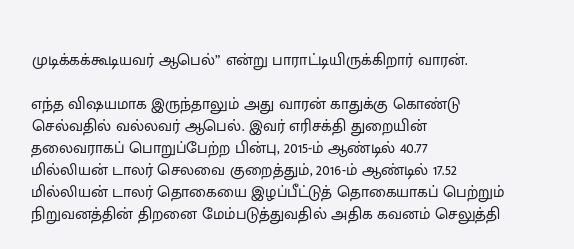முடிக்கக்கூடியவர் ஆபெல்” என்று பாராட்டியிருக்கிறார் வாரன்.

எந்த விஷயமாக இருந்தாலும் அது வாரன் காதுக்கு கொண்டு செல்வதில் வல்லவர் ஆபெல். இவர் எரிசக்தி துறையின் தலைவராகப் பொறுப்பேற்ற பின்பு, 2015-ம் ஆண்டில் 40.77 மில்லியன் டாலர் செலவை குறைத்தும், 2016-ம் ஆண்டில் 17.52 மில்லியன் டாலர் தொகையை இழப்பீட்டுத் தொகையாகப் பெற்றும் நிறுவனத்தின் திறனை மேம்படுத்துவதில் அதிக கவனம் செலுத்தி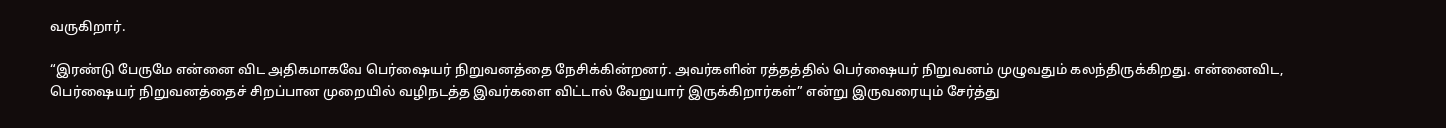வருகிறார்.

“இரண்டு பேருமே என்னை விட அதிகமாகவே பெர்ஷையர் நிறுவனத்தை நேசிக்கின்றனர். அவர்களின் ரத்தத்தில் பெர்ஷையர் நிறுவனம் முழுவதும் கலந்திருக்கிறது. என்னைவிட, பெர்ஷையர் நிறுவனத்தைச் சிறப்பான முறையில் வழிநடத்த இவர்களை விட்டால் வேறுயார் இருக்கிறார்கள்” என்று இருவரையும் சேர்த்து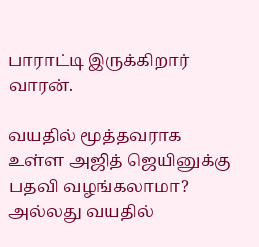பாராட்டி இருக்கிறார் வாரன்.

வயதில் மூத்தவராக உள்ள அஜித் ஜெயினுக்கு பதவி வழங்கலாமா? அல்லது வயதில்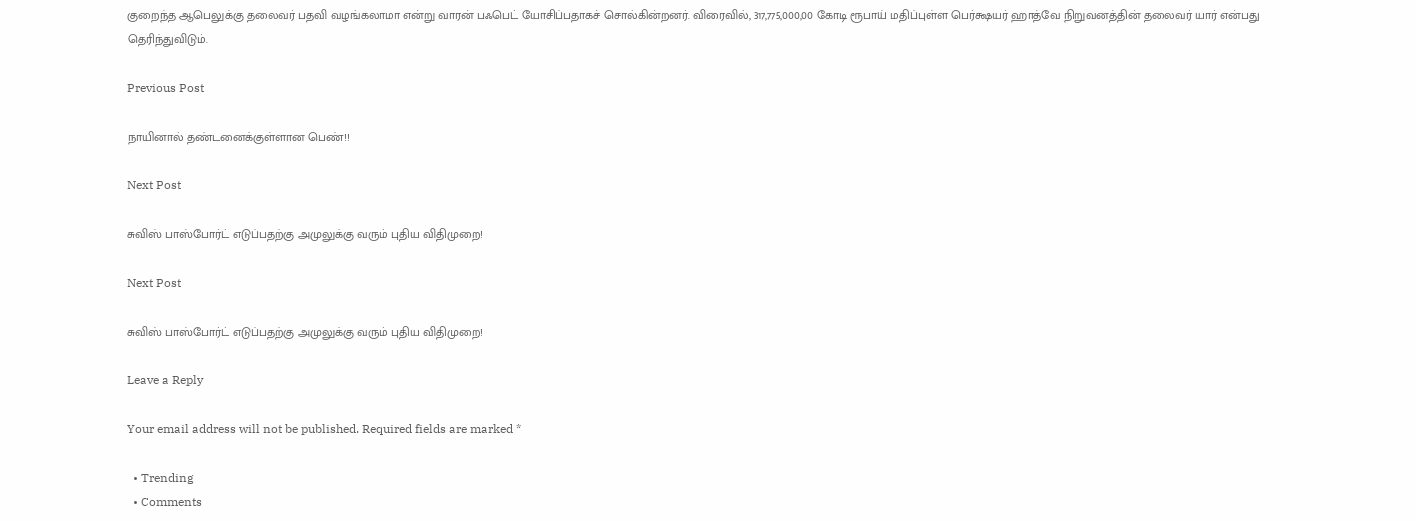குறைந்த ஆபெலுக்கு தலைவர் பதவி வழங்கலாமா என்று வாரன் பஃபெட் யோசிப்பதாகச் சொல்கின்றனர். விரைவில், 317,775,000,00 கோடி ரூபாய் மதிப்புள்ள பெர்க்ஷயர் ஹாத்வே நிறுவனத்தின் தலைவர் யார் என்பது தெரிந்துவிடும்.

Previous Post

நாயினால் தண்டனைக்குள்ளான பெண்!!

Next Post

சுவிஸ் பாஸ்போர்ட் எடுப்பதற்கு அமுலுக்கு வரும் புதிய விதிமுறை!

Next Post

சுவிஸ் பாஸ்போர்ட் எடுப்பதற்கு அமுலுக்கு வரும் புதிய விதிமுறை!

Leave a Reply

Your email address will not be published. Required fields are marked *

  • Trending
  • Comments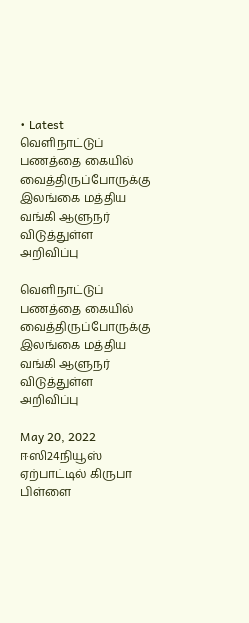• Latest
வெளிநாட்டுப் பணத்தை கையில் வைத்திருப்போருக்கு இலங்கை மத்திய வங்கி ஆளுநர் விடுத்துள்ள அறிவிப்பு

வெளிநாட்டுப் பணத்தை கையில் வைத்திருப்போருக்கு இலங்கை மத்திய வங்கி ஆளுநர் விடுத்துள்ள அறிவிப்பு

May 20, 2022
ஈஸி24நியூஸ் ஏற்பாட்டில் கிருபா பிள்ளை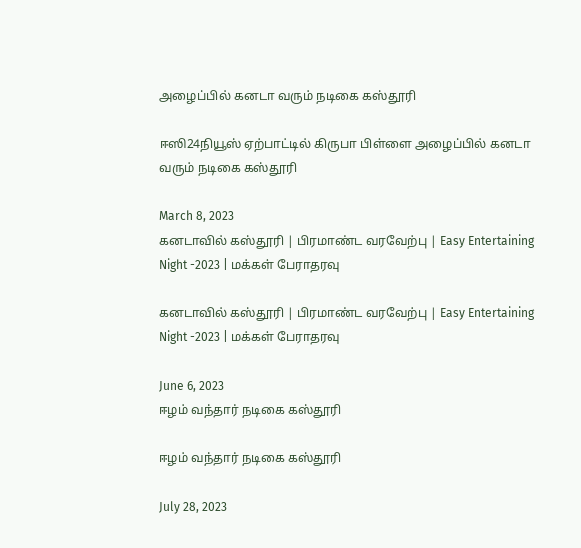அழைப்பில் கனடா வரும் நடிகை கஸ்தூரி

ஈஸி24நியூஸ் ஏற்பாட்டில் கிருபா பிள்ளை அழைப்பில் கனடா வரும் நடிகை கஸ்தூரி

March 8, 2023
கனடாவில் கஸ்தூரி | பிரமாண்ட வரவேற்பு | Easy Entertaining Night -2023 | மக்கள் பேராதரவு

கனடாவில் கஸ்தூரி | பிரமாண்ட வரவேற்பு | Easy Entertaining Night -2023 | மக்கள் பேராதரவு

June 6, 2023
ஈழம் வந்தார் நடிகை கஸ்தூரி

ஈழம் வந்தார் நடிகை கஸ்தூரி

July 28, 2023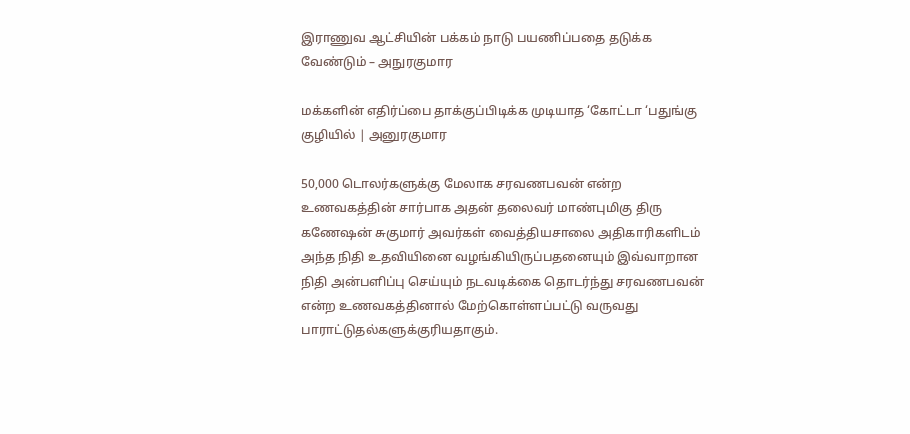இராணுவ ஆட்சியின் பக்கம் நாடு பயணிப்பதை தடுக்க வேண்டும் – அநுரகுமார

மக்களின் எதிர்ப்பை தாக்குப்பிடிக்க முடியாத ‘கோட்டா ‘பதுங்கு குழியில் | அனுரகுமார

50,000 டொலர்களுக்கு மேலாக சரவணபவன் என்ற உணவகத்தின் சார்பாக அதன் தலைவர் மாண்புமிகு திரு கணேஷன் சுகுமார் அவர்கள் வைத்தியசாலை அதிகாரிகளிடம் அந்த நிதி உதவியினை வழங்கியிருப்பதனையும் இவ்வாறான நிதி அன்பளிப்பு செய்யும் நடவடிக்கை தொடர்ந்து சரவணபவன் என்ற உணவகத்தினால் மேற்கொள்ளப்பட்டு வருவது பாராட்டுதல்களுக்குரியதாகும்.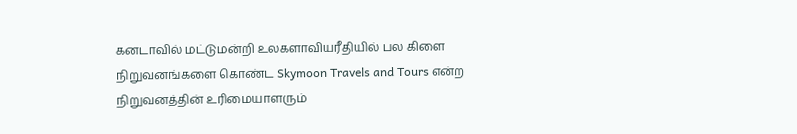கனடாவில் மட்டுமன்றி உலகளாவியரீதியில் பல கிளை நிறுவனங்களை கொண்ட Skymoon Travels and Tours என்ற நிறுவனத்தின் உரிமையாளரும்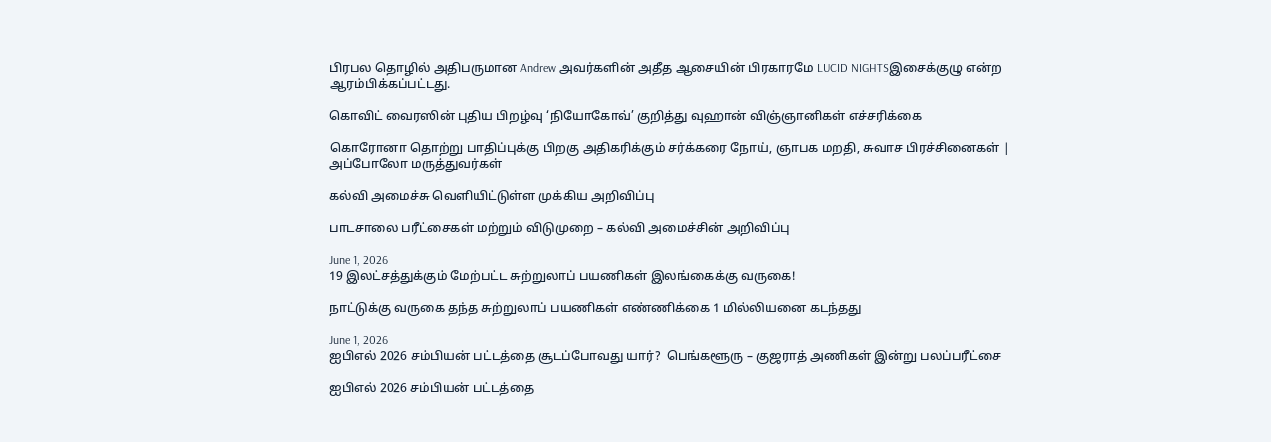பிரபல தொழில் அதிபருமான Andrew அவர்களின் அதீத ஆசையின் பிரகாரமே LUCID NIGHTSஇசைக்குழு என்ற ஆரம்பிக்கப்பட்டது.

கொவிட் வைரஸின் புதிய பிறழ்வு ‘நியோகோவ்’ குறித்து வுஹான் விஞ்ஞானிகள் எச்சரிக்கை

கொரோனா தொற்று பாதிப்புக்கு பிறகு அதிகரிக்கும் சர்க்கரை நோய், ஞாபக மறதி, சுவாச பிரச்சினைகள் | அப்போலோ மருத்துவர்கள்

கல்வி அமைச்சு வெளியிட்டுள்ள முக்கிய அறிவிப்பு

பாடசாலை பரீட்சைகள் மற்றும் விடுமுறை – கல்வி அமைச்சின் அறிவிப்பு

June 1, 2026
19 இலட்சத்துக்கும் மேற்பட்ட சுற்றுலாப் பயணிகள் இலங்கைக்கு வருகை!

நாட்டுக்கு வருகை தந்த சுற்றுலாப் பயணிகள் எண்ணிக்கை 1 மில்லியனை கடந்தது

June 1, 2026
ஐபிஎல் 2026 சம்பியன் பட்டத்தை சூடப்போவது யார்?  பெங்களூரு – குஜராத் அணிகள் இன்று பலப்பரீட்சை

ஐபிஎல் 2026 சம்பியன் பட்டத்தை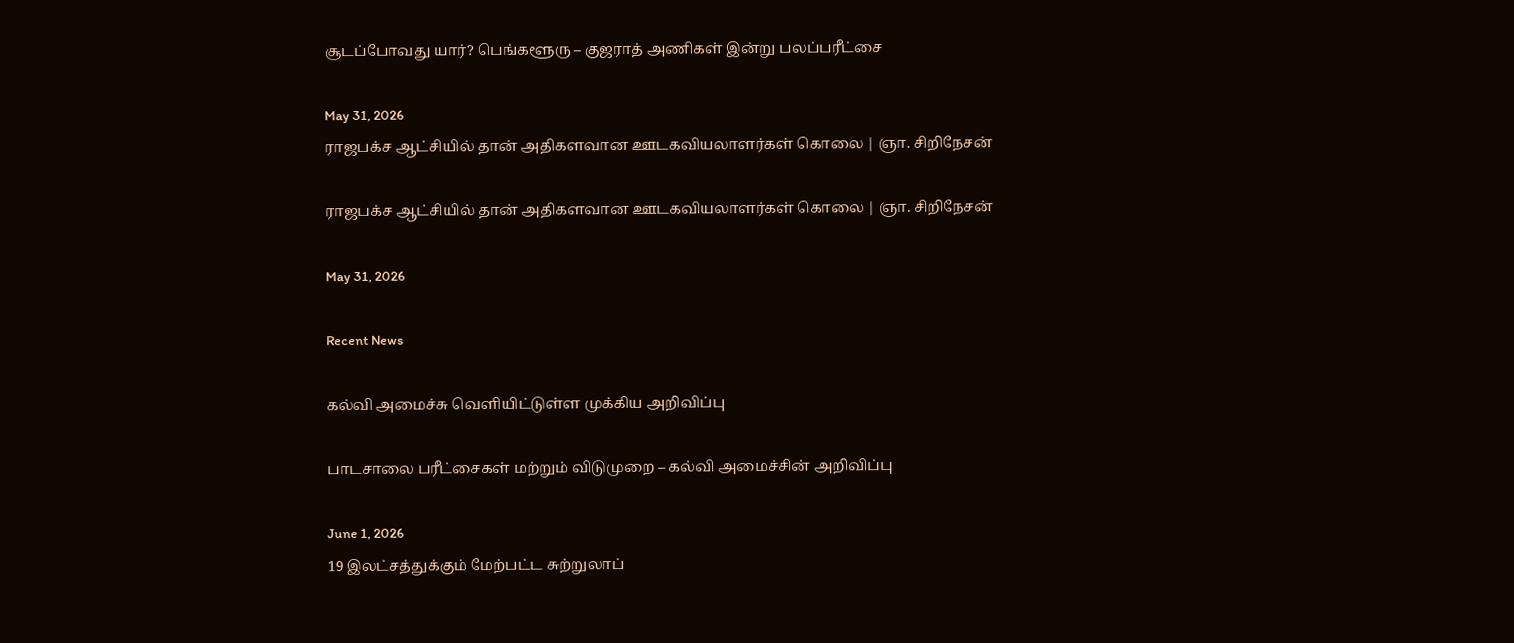சூடப்போவது யார்? பெங்களூரு – குஜராத் அணிகள் இன்று பலப்பரீட்சை

May 31, 2026
ராஜபக்ச ஆட்சியில் தான் அதிகளவான ஊடகவியலாளர்கள் கொலை | ஞா. சிறிநேசன்

ராஜபக்ச ஆட்சியில் தான் அதிகளவான ஊடகவியலாளர்கள் கொலை | ஞா. சிறிநேசன்

May 31, 2026

Recent News

கல்வி அமைச்சு வெளியிட்டுள்ள முக்கிய அறிவிப்பு

பாடசாலை பரீட்சைகள் மற்றும் விடுமுறை – கல்வி அமைச்சின் அறிவிப்பு

June 1, 2026
19 இலட்சத்துக்கும் மேற்பட்ட சுற்றுலாப்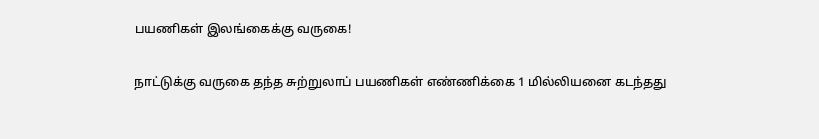பயணிகள் இலங்கைக்கு வருகை!

நாட்டுக்கு வருகை தந்த சுற்றுலாப் பயணிகள் எண்ணிக்கை 1 மில்லியனை கடந்தது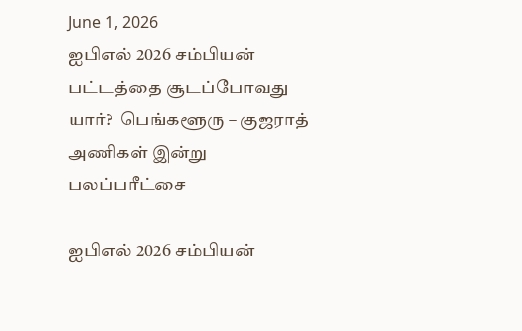June 1, 2026
ஐபிஎல் 2026 சம்பியன் பட்டத்தை சூடப்போவது யார்?  பெங்களூரு – குஜராத் அணிகள் இன்று பலப்பரீட்சை

ஐபிஎல் 2026 சம்பியன்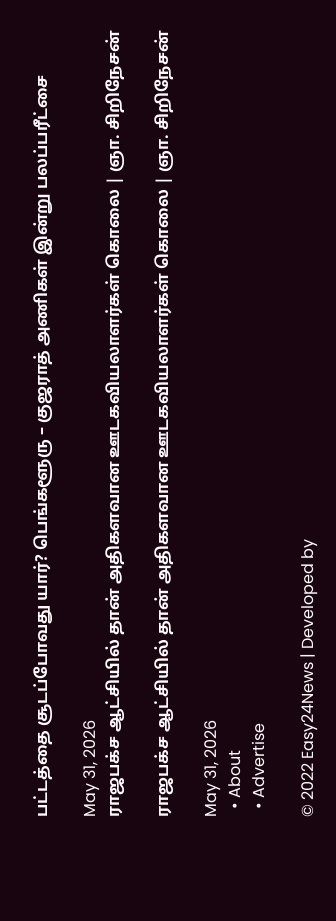பட்டத்தை சூடப்போவது யார்? பெங்களூரு – குஜராத் அணிகள் இன்று பலப்பரீட்சை

May 31, 2026
ராஜபக்ச ஆட்சியில் தான் அதிகளவான ஊடகவியலாளர்கள் கொலை | ஞா. சிறிநேசன்

ராஜபக்ச ஆட்சியில் தான் அதிகளவான ஊடகவியலாளர்கள் கொலை | ஞா. சிறிநேசன்

May 31, 2026
  • About
  • Advertise

© 2022 Easy24News | Developed by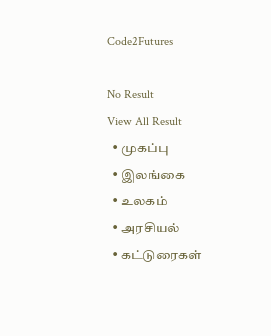Code2Futures

No Result
View All Result
  • முகப்பு
  • இலங்கை
  • உலகம்
  • அரசியல்
  • கட்டுரைகள்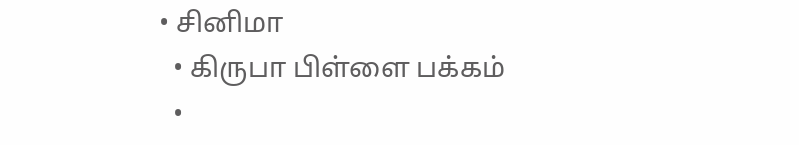• சினிமா
  • கிருபா பிள்ளை பக்கம்
  •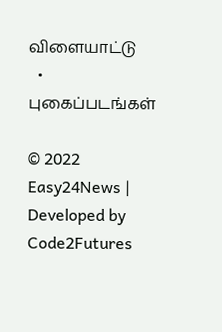விளையாட்டு
  • புகைப்படங்கள்

© 2022 Easy24News | Developed by Code2Futures